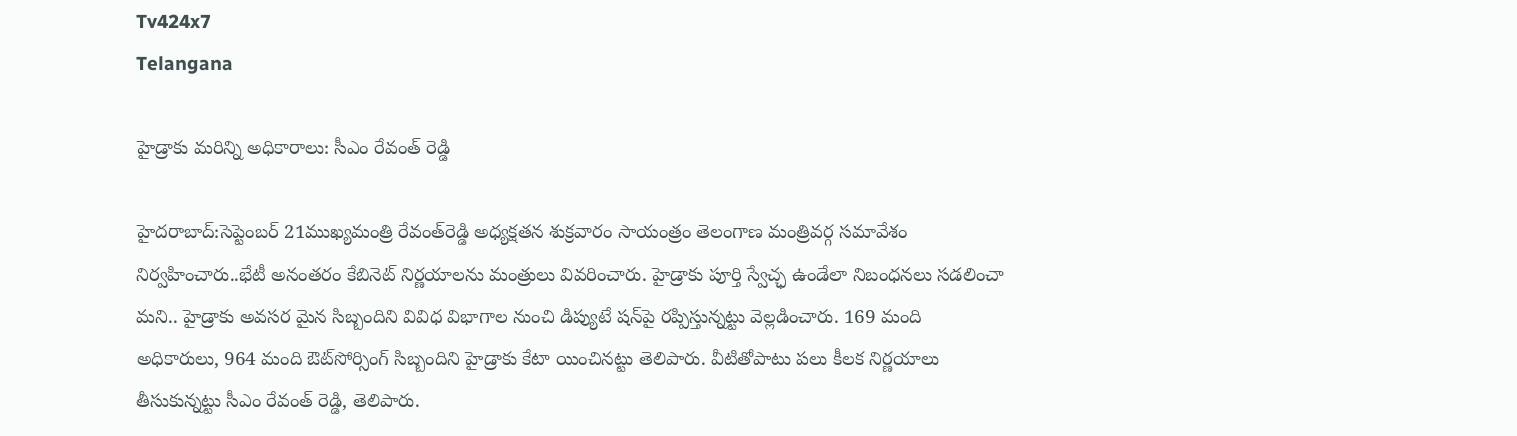Tv424x7
Telangana

హైడ్రాకు మరిన్ని అధికారాలు: సీఎం రేవంత్ రెడ్డి

హైదరాబాద్:సెప్టెంబర్ 21ముఖ్యమంత్రి రేవంత్‌రెడ్డి అధ్యక్షతన శుక్రవారం సాయంత్రం తెలంగాణ మంత్రివర్గ సమావేశం నిర్వహించారు..భేటీ అనంతరం కేబినెట్‌ నిర్ణయాలను మంత్రులు వివరించారు. హైడ్రాకు పూర్తి స్వేచ్ఛ ఉండేలా నిబంధనలు సడలించా మని.. హైడ్రాకు అవసర మైన సిబ్బందిని వివిధ విభాగాల నుంచి డిప్యుటే షన్‌పై రప్పిస్తున్నట్టు వెల్లడించారు. 169 మంది అధికారులు, 964 మంది ఔట్‌సోర్సింగ్‌ సిబ్బందిని హైడ్రాకు కేటా యించినట్టు తెలిపారు. వీటితోపాటు పలు కీలక నిర్ణయాలు తీసుకున్నట్టు సీఎం రేవంత్ రెడ్డి, తెలిపారు.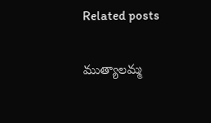Related posts

ముత్యాలమ్మ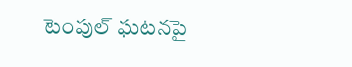టెంపుల్ ఘటనపై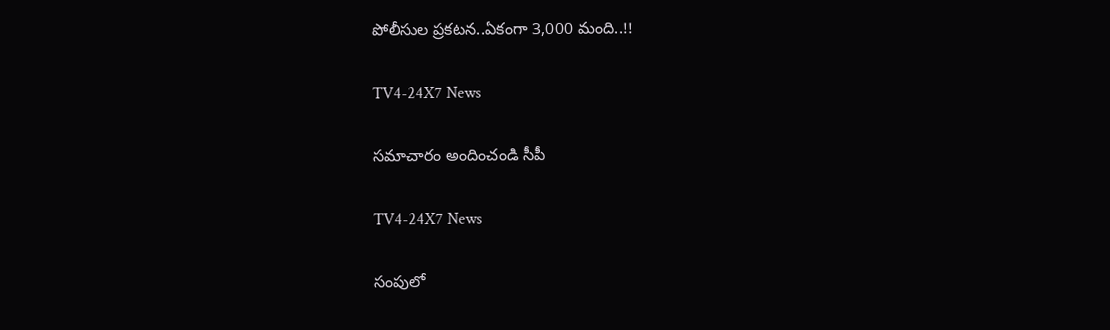పోలీసుల ప్రకటన..ఏకంగా 3,000 మంది..!!

TV4-24X7 News

సమాచారం అందించండి సీపీ

TV4-24X7 News

సంపులో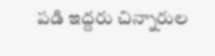పడి ఇద్దరు చిన్నారుల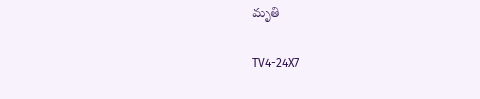మృతి

TV4-24X7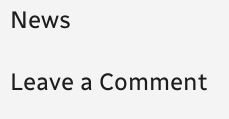News

Leave a Comment